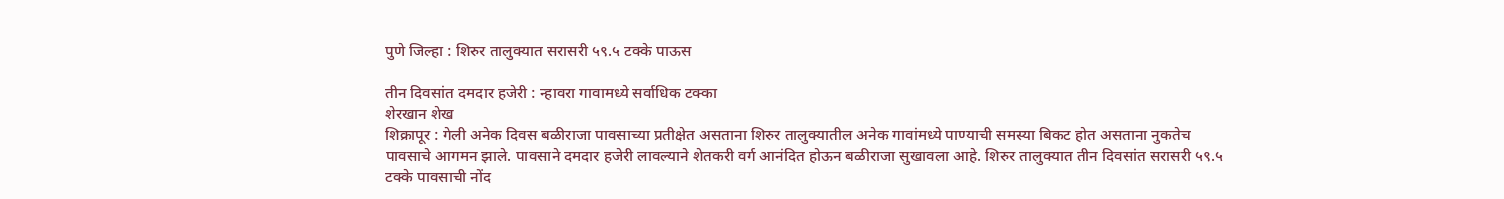पुणे जिल्हा : शिरुर तालुक्यात सरासरी ५९.५ टक्के पाऊस

तीन दिवसांत दमदार हजेरी : न्हावरा गावामध्ये सर्वाधिक टक्का
शेरखान शेख
शिक्रापूर : गेली अनेक दिवस बळीराजा पावसाच्या प्रतीक्षेत असताना शिरुर तालुक्यातील अनेक गावांमध्ये पाण्याची समस्या बिकट होत असताना नुकतेच पावसाचे आगमन झाले. पावसाने दमदार हजेरी लावल्याने शेतकरी वर्ग आनंदित होऊन बळीराजा सुखावला आहे. शिरुर तालुक्यात तीन दिवसांत सरासरी ५९.५ टक्के पावसाची नोंद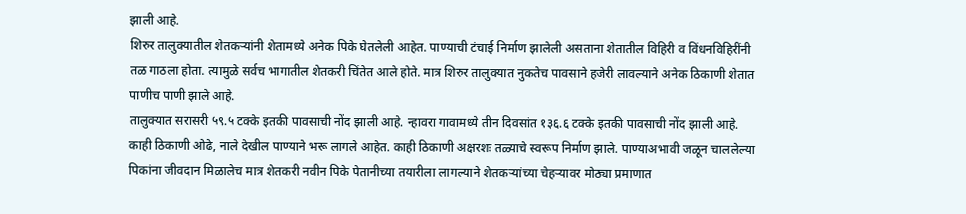झाली आहे.
शिरुर तालुक्यातील शेतकऱ्यांनी शेतामध्ये अनेक पिके घेतलेली आहेत. पाण्याची टंचाई निर्माण झालेली असताना शेतातील विहिरी व विंधनविहिरींनी तळ गाठला होता. त्यामुळे सर्वच भागातील शेतकरी चिंतेत आले होते. मात्र शिरुर तालुक्यात नुकतेच पावसाने हजेरी लावल्याने अनेक ठिकाणी शेतात पाणीच पाणी झाले आहे.
तालुक्यात सरासरी ५९.५ टक्के इतकी पावसाची नोंद झाली आहे. न्हावरा गावामध्ये तीन दिवसांत १३६.६ टक्के इतकी पावसाची नोंद झाली आहे. काही ठिकाणी ओढे, नाले देखील पाण्याने भरू लागले आहेत. काही ठिकाणी अक्षरशः तळ्याचे स्वरूप निर्माण झाले. पाण्याअभावी जळून चाललेल्या पिकांना जीवदान मिळालेच मात्र शेतकरी नवीन पिके पेतानीच्या तयारीला लागल्याने शेतकऱ्यांच्या चेहऱ्यावर मोठ्या प्रमाणात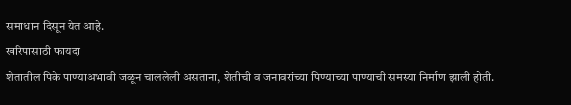समाधान दिसून येत आहे.
खरिपासाठी फायदा
शेतातील पिके पाण्याअभावी जळून चाललेली असताना, शेतीची व जनावरांच्या पिण्याच्या पाण्याची समस्या निर्माण झाली होती.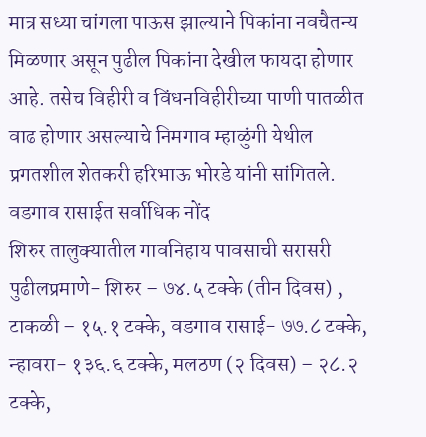मात्र सध्या चांगला पाऊस झाल्याने पिकांना नवचैतन्य मिळणार असून पुढील पिकांना देखील फायदा होणार आहे. तसेच विहीरी व विंधनविहीरीच्या पाणी पातळीत वाढ होणार असल्याचे निमगाव म्हाळुंगी येथील प्रगतशील शेतकरी हरिभाऊ भोरडे यांनी सांगितले.
वडगाव रासाईत सर्वाधिक नोंद
शिरुर तालुक्यातील गावनिहाय पावसाची सरासरी पुढीलप्रमाणे- शिरुर – ७४.५ टक्के (तीन दिवस) , टाकळी – १५.१ टक्के, वडगाव रासाई- ७७.८ टक्के, न्हावरा- १३६.६ टक्के, मलठण (२ दिवस) – २८.२ टक्के,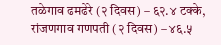तळेगाव ढमढेरे (२ दिवस) – ६२.४ टक्के, रांजणगाव गणपती (२ दिवस) – ४६.५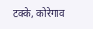टक्के, कोरेगाव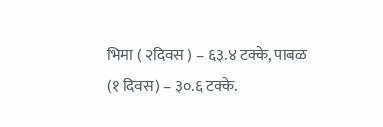भिमा ( २दिवस ) – ६३.४ टक्के, पाबळ (१ दिवस) – ३०.६ टक्के.